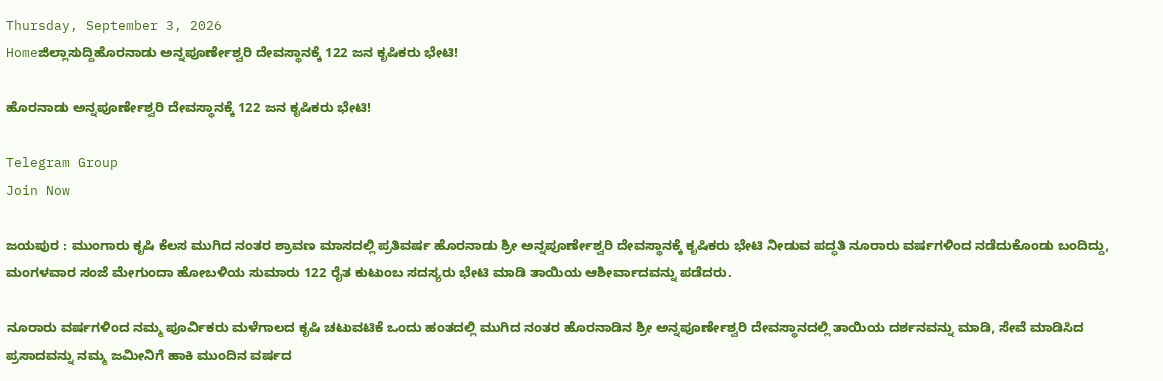Thursday, September 3, 2026
Homeಜಿಲ್ಲಾಸುದ್ದಿಹೊರನಾಡು ಅನ್ನಪೂರ್ಣೇಶ್ವರಿ ದೇವಸ್ಥಾನಕ್ಕೆ 122 ಜನ ಕೃಷಿಕರು ಭೇಟಿ!

ಹೊರನಾಡು ಅನ್ನಪೂರ್ಣೇಶ್ವರಿ ದೇವಸ್ಥಾನಕ್ಕೆ 122 ಜನ ಕೃಷಿಕರು ಭೇಟಿ!

Telegram Group
Join Now

ಜಯಪುರ : ಮುಂಗಾರು ಕೃಷಿ ಕೆಲಸ ಮುಗಿದ ನಂತರ ಶ್ರಾವಣ ಮಾಸದಲ್ಲಿ ಪ್ರತಿವರ್ಷ ಹೊರನಾಡು ಶ್ರೀ ಅನ್ನಪೂರ್ಣೇಶ್ವರಿ ದೇವಸ್ಥಾನಕ್ಕೆ ಕೃಷಿಕರು ಭೇಟಿ ನೀಡುವ ಪದ್ಧತಿ ನೂರಾರು ವರ್ಷಗಳಿಂದ ನಡೆದುಕೊಂಡು ಬಂದಿದ್ದು, ಮಂಗಳವಾರ ಸಂಜೆ ಮೇಗುಂದಾ ಹೋಬಳಿಯ ಸುಮಾರು 122 ರೈತ ಕುಟುಂಬ ಸದಸ್ಯರು ಭೇಟಿ ಮಾಡಿ ತಾಯಿಯ ಆಶೀರ್ವಾದವನ್ನು ಪಡೆದರು.

ನೂರಾರು ವರ್ಷಗಳಿಂದ ನಮ್ಮ ಪೂರ್ವಿಕರು ಮಳೆಗಾಲದ ಕೃಷಿ ಚಟುವಟಿಕೆ ಒಂದು ಹಂತದಲ್ಲಿ ಮುಗಿದ ನಂತರ ಹೊರನಾಡಿನ ಶ್ರೀ ಅನ್ನಪೂರ್ಣೇಶ್ವರಿ ದೇವಸ್ಥಾನದಲ್ಲಿ ತಾಯಿಯ ದರ್ಶನವನ್ನು ಮಾಡಿ, ಸೇವೆ ಮಾಡಿಸಿದ ಪ್ರಸಾದವನ್ನು ನಮ್ಮ ಜಮೀನಿಗೆ ಹಾಕಿ ಮುಂದಿನ ವರ್ಷದ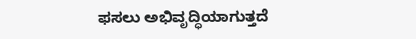ಫಸಲು ಅಭಿವೃದ್ಧಿಯಾಗುತ್ತದೆ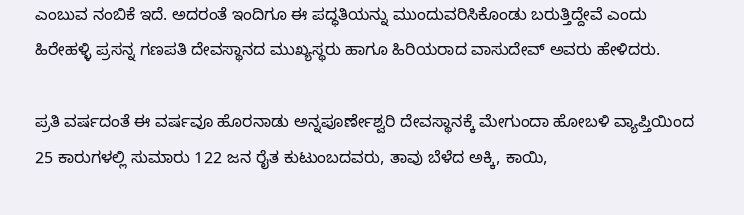ಎಂಬುವ ನಂಬಿಕೆ ಇದೆ. ಅದರಂತೆ ಇಂದಿಗೂ ಈ ಪದ್ಧತಿಯನ್ನು ಮುಂದುವರಿಸಿಕೊಂಡು ಬರುತ್ತಿದ್ದೇವೆ ಎಂದು ಹಿರೇಹಳ್ಳಿ ಪ್ರಸನ್ನ ಗಣಪತಿ ದೇವಸ್ಥಾನದ ಮುಖ್ಯಸ್ಥರು ಹಾಗೂ ಹಿರಿಯರಾದ ವಾಸುದೇವ್ ಅವರು ಹೇಳಿದರು.

ಪ್ರತಿ ವರ್ಷದಂತೆ ಈ ವರ್ಷವೂ ಹೊರನಾಡು ಅನ್ನಪೂರ್ಣೇಶ್ವರಿ ದೇವಸ್ಥಾನಕ್ಕೆ ಮೇಗುಂದಾ ಹೋಬಳಿ ವ್ಯಾಪ್ತಿಯಿಂದ 25 ಕಾರುಗಳಲ್ಲಿ ಸುಮಾರು 122 ಜನ ರೈತ ಕುಟುಂಬದವರು, ತಾವು ಬೆಳೆದ ಅಕ್ಕಿ, ಕಾಯಿ,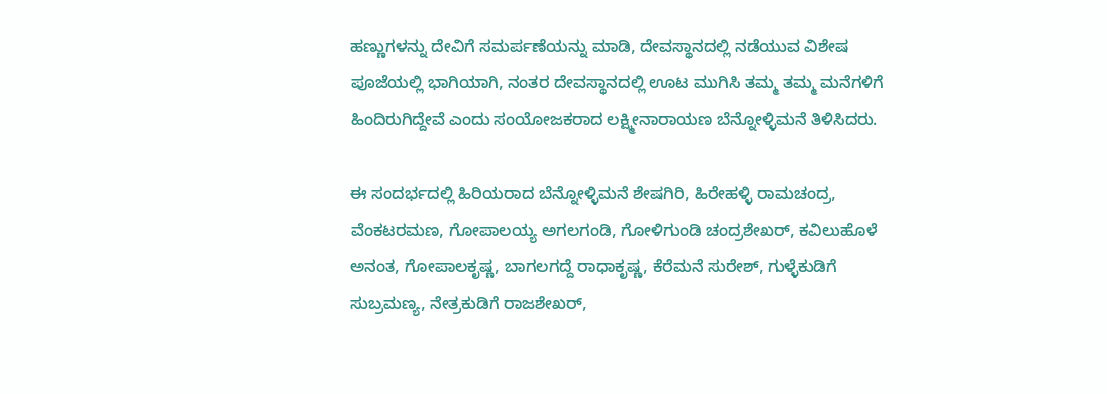ಹಣ್ಣುಗಳನ್ನು ದೇವಿಗೆ ಸಮರ್ಪಣೆಯನ್ನು ಮಾಡಿ, ದೇವಸ್ಥಾನದಲ್ಲಿ ನಡೆಯುವ ವಿಶೇಷ ಪೂಜೆಯಲ್ಲಿ ಭಾಗಿಯಾಗಿ, ನಂತರ ದೇವಸ್ಥಾನದಲ್ಲಿ ಊಟ ಮುಗಿಸಿ ತಮ್ಮ ತಮ್ಮ ಮನೆಗಳಿಗೆ ಹಿಂದಿರುಗಿದ್ದೇವೆ ಎಂದು ಸಂಯೋಜಕರಾದ ಲಕ್ಷ್ಮೀನಾರಾಯಣ ಬೆನ್ನೋಳ್ಳಿಮನೆ ತಿಳಿಸಿದರು.

ಈ ಸಂದರ್ಭದಲ್ಲಿ ಹಿರಿಯರಾದ ಬೆನ್ನೋಳ್ಳಿಮನೆ ಶೇಷಗಿರಿ, ಹಿರೇಹಳ್ಳಿ ರಾಮಚಂದ್ರ, ವೆಂಕಟರಮಣ, ಗೋಪಾಲಯ್ಯ ಅಗಲಗಂಡಿ, ಗೋಳಿಗುಂಡಿ ಚಂದ್ರಶೇಖರ್, ಕವಿಲುಹೊಳೆ ಅನಂತ, ಗೋಪಾಲಕೃಷ್ಣ, ಬಾಗಲಗದ್ದೆ ರಾಧಾಕೃಷ್ಣ, ಕೆರೆಮನೆ ಸುರೇಶ್, ಗುಳ್ಳೆಕುಡಿಗೆ ಸುಬ್ರಮಣ್ಯ, ನೇತ್ರಕುಡಿಗೆ ರಾಜಶೇಖರ್,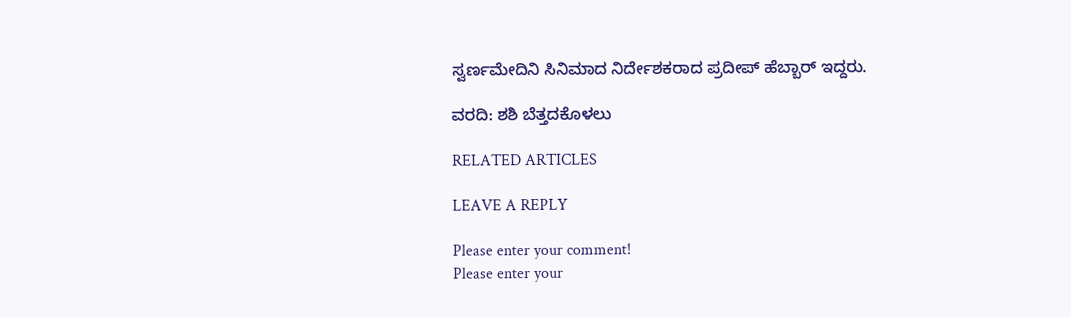ಸ್ವರ್ಣಮೇದಿನಿ ಸಿನಿಮಾದ ನಿರ್ದೇಶಕರಾದ ಪ್ರದೀಪ್ ಹೆಬ್ಬಾರ್ ಇದ್ದರು.

ವರದಿ: ಶಶಿ ಬೆತ್ತದಕೊಳಲು

RELATED ARTICLES

LEAVE A REPLY

Please enter your comment!
Please enter your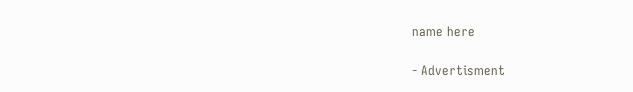name here

- Advertisment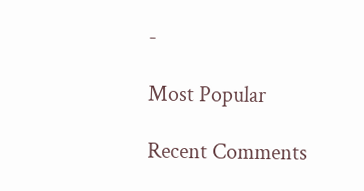-

Most Popular

Recent Comments